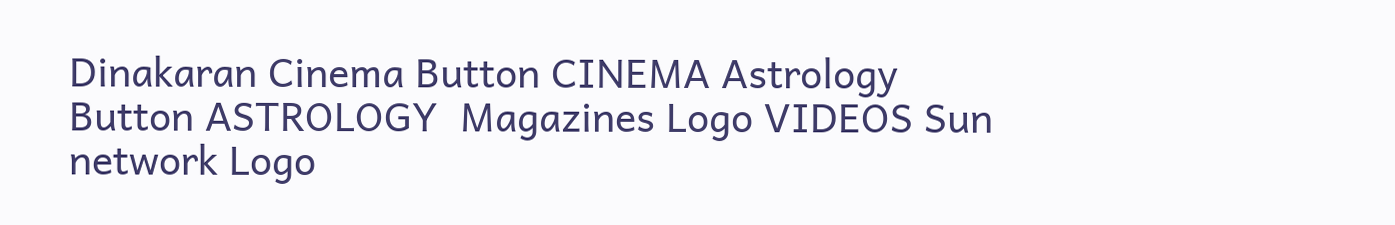Dinakaran Cinema Button CINEMA Astrology Button ASTROLOGY  Magazines Logo VIDEOS Sun network Logo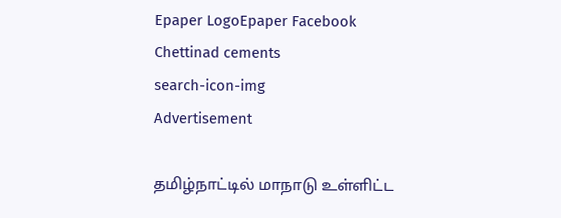Epaper LogoEpaper Facebook
Chettinad cements
search-icon-img
Advertisement

தமிழ்நாட்டில் மாநாடு உள்ளிட்ட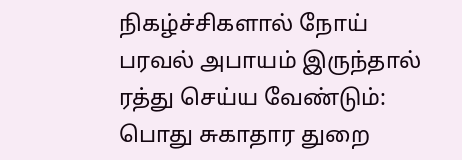நிகழ்ச்சிகளால் நோய் பரவல் அபாயம் இருந்தால் ரத்து செய்ய வேண்டும்: பொது சுகாதார துறை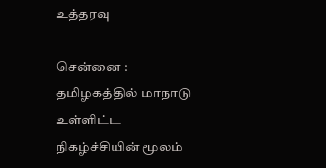உத்தரவு

சென்னை : தமிழகத்தில் மாநாடு உள்ளிட்ட நிகழ்ச்சியின் மூலம்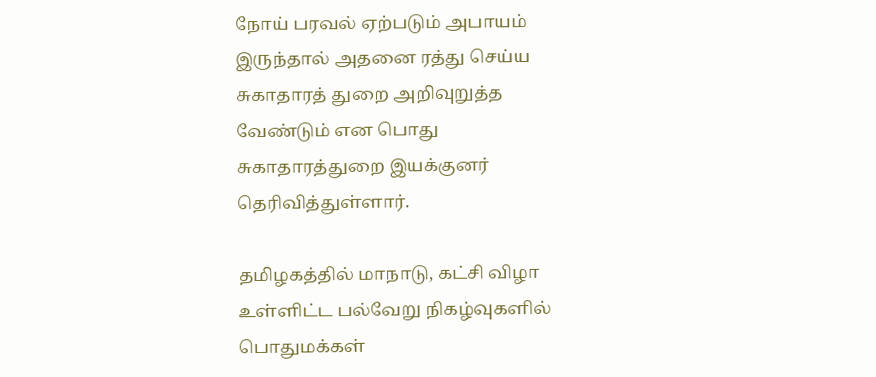நோய் பரவல் ஏற்படும் அபாயம் இருந்தால் அதனை ரத்து செய்ய சுகாதாரத் துறை அறிவுறுத்த வேண்டும் என பொது சுகாதாரத்துறை இயக்குனர் தெரிவித்துள்ளார்.

தமிழகத்தில் மாநாடு, கட்சி விழா உள்ளிட்ட பல்வேறு நிகழ்வுகளில் பொதுமக்கள்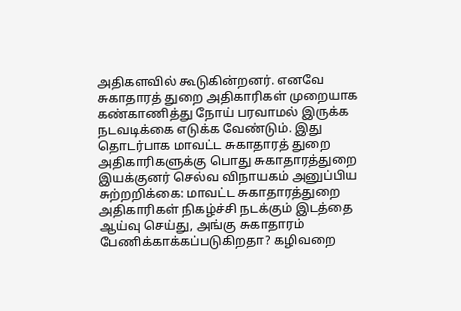அதிகளவில் கூடுகின்றனர். எனவே சுகாதாரத் துறை அதிகாரிகள் முறையாக கண்காணித்து நோய் பரவாமல் இருக்க நடவடிக்கை எடுக்க வேண்டும். இது தொடர்பாக மாவட்ட சுகாதாரத் துறை அதிகாரிகளுக்கு பொது சுகாதாரத்துறை இயக்குனர் செல்வ விநாயகம் அனுப்பிய சுற்றறிக்கை: மாவட்ட சுகாதாரத்துறை அதிகாரிகள் நிகழ்ச்சி நடக்கும் இடத்தை ஆய்வு செய்து, அங்கு சுகாதாரம் பேணிக்காக்கப்படுகிறதா? கழிவறை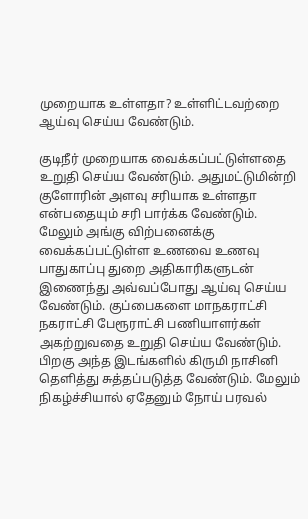முறையாக உள்ளதா? உள்ளிட்டவற்றை ஆய்வு செய்ய வேண்டும்.

குடிநீர் முறையாக வைக்கப்பட்டுள்ளதை உறுதி செய்ய வேண்டும். அதுமட்டுமின்றி குளோரின் அளவு சரியாக உள்ளதா என்பதையும் சரி பார்க்க வேண்டும். மேலும் அங்கு விற்பனைக்கு வைக்கப்பட்டுள்ள உணவை உணவு பாதுகாப்பு துறை அதிகாரிகளுடன் இணைந்து அவ்வப்போது ஆய்வு செய்ய வேண்டும். குப்பைகளை மாநகராட்சி நகராட்சி பேரூராட்சி பணியாளர்கள் அகற்றுவதை உறுதி செய்ய வேண்டும். பிறகு அந்த இடங்களில் கிருமி நாசினி தெளித்து சுத்தப்படுத்த வேண்டும். மேலும் நிகழ்ச்சியால் ஏதேனும் நோய் பரவல்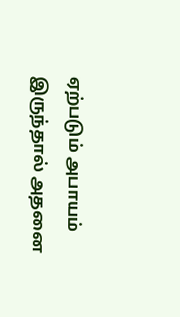ஏற்படும் அபாயம் இருந்தால் அதனை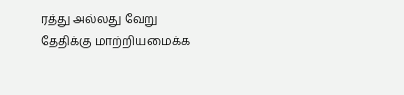ரத்து அல்லது வேறு தேதிக்கு மாற்றியமைக்க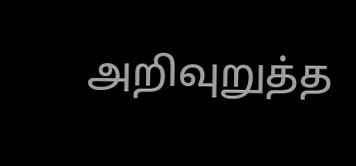அறிவுறுத்த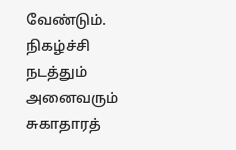வேண்டும். நிகழ்ச்சி நடத்தும் அனைவரும் சுகாதாரத்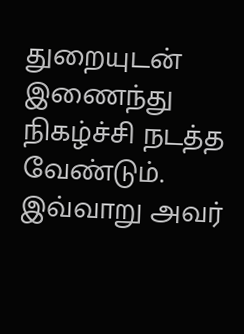துறையுடன் இணைந்து நிகழ்ச்சி நடத்த வேண்டும். இவ்வாறு அவர்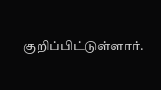குறிப்பிட்டுள்ளார்.